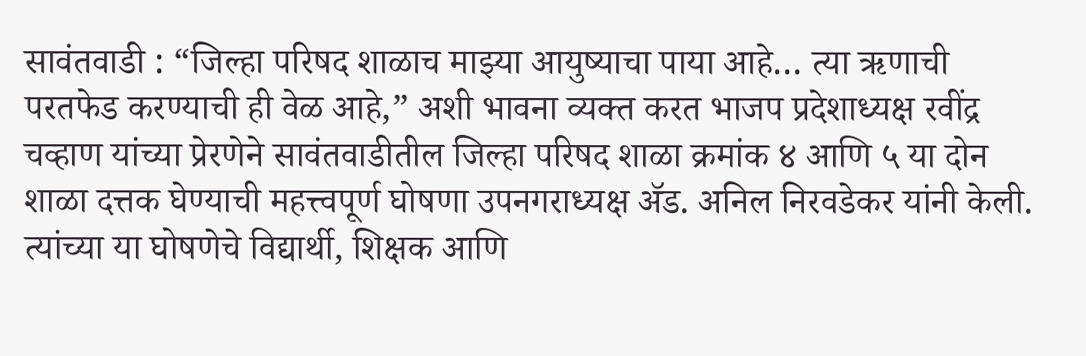सावंतवाडी : “जिल्हा परिषद शाळाच माझ्या आयुष्याचा पाया आहे… त्या ऋणाची परतफेड करण्याची ही वेळ आहे,” अशी भावना व्यक्त करत भाजप प्रदेशाध्यक्ष रवींद्र चव्हाण यांच्या प्रेरणेने सावंतवाडीतील जिल्हा परिषद शाळा क्रमांक ४ आणि ५ या दोन शाळा दत्तक घेण्याची महत्त्वपूर्ण घोषणा उपनगराध्यक्ष ॲड. अनिल निरवडेकर यांनी केली. त्यांच्या या घोषणेचे विद्यार्थी, शिक्षक आणि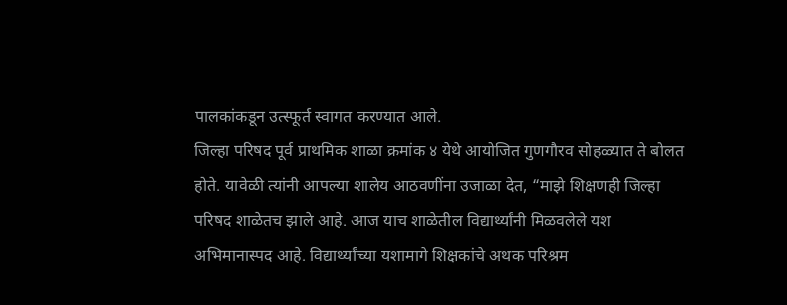पालकांकडून उत्स्फूर्त स्वागत करण्यात आले.
जिल्हा परिषद पूर्व प्राथमिक शाळा क्रमांक ४ येथे आयोजित गुणगौरव सोहळ्यात ते बोलत होते. यावेळी त्यांनी आपल्या शालेय आठवणींना उजाळा देत, “माझे शिक्षणही जिल्हा परिषद शाळेतच झाले आहे. आज याच शाळेतील विद्यार्थ्यांनी मिळवलेले यश अभिमानास्पद आहे. विद्यार्थ्यांच्या यशामागे शिक्षकांचे अथक परिश्रम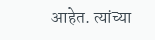आहेत. त्यांच्या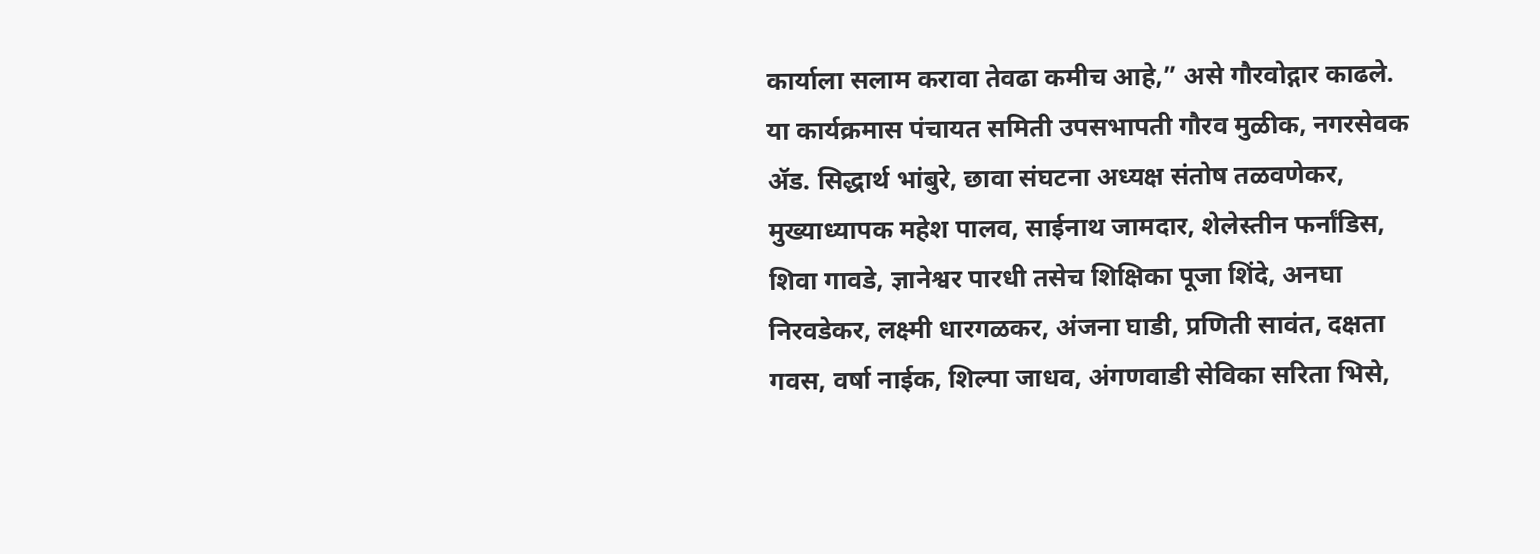कार्याला सलाम करावा तेवढा कमीच आहे,” असे गौरवोद्गार काढले.
या कार्यक्रमास पंचायत समिती उपसभापती गौरव मुळीक, नगरसेवक ॲड. सिद्धार्थ भांबुरे, छावा संघटना अध्यक्ष संतोष तळवणेकर, मुख्याध्यापक महेश पालव, साईनाथ जामदार, शेलेस्तीन फर्नांडिस, शिवा गावडे, ज्ञानेश्वर पारधी तसेच शिक्षिका पूजा शिंदे, अनघा निरवडेकर, लक्ष्मी धारगळकर, अंजना घाडी, प्रणिती सावंत, दक्षता गवस, वर्षा नाईक, शिल्पा जाधव, अंगणवाडी सेविका सरिता भिसे,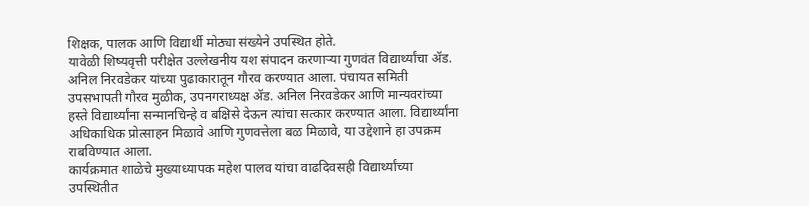शिक्षक, पालक आणि विद्यार्थी मोठ्या संख्येने उपस्थित होते.
यावेळी शिष्यवृत्ती परीक्षेत उल्लेखनीय यश संपादन करणाऱ्या गुणवंत विद्यार्थ्यांचा ॲड. अनिल निरवडेकर यांच्या पुढाकारातून गौरव करण्यात आला. पंचायत समिती उपसभापती गौरव मुळीक, उपनगराध्यक्ष ॲड. अनिल निरवडेकर आणि मान्यवरांच्या हस्ते विद्यार्थ्यांना सन्मानचिन्हे व बक्षिसे देऊन त्यांचा सत्कार करण्यात आला. विद्यार्थ्यांना अधिकाधिक प्रोत्साहन मिळावे आणि गुणवत्तेला बळ मिळावे, या उद्देशाने हा उपक्रम राबविण्यात आला.
कार्यक्रमात शाळेचे मुख्याध्यापक महेश पालव यांचा वाढदिवसही विद्यार्थ्यांच्या उपस्थितीत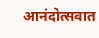आनंदोत्सवात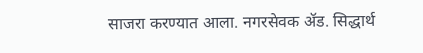साजरा करण्यात आला. नगरसेवक ॲड. सिद्धार्थ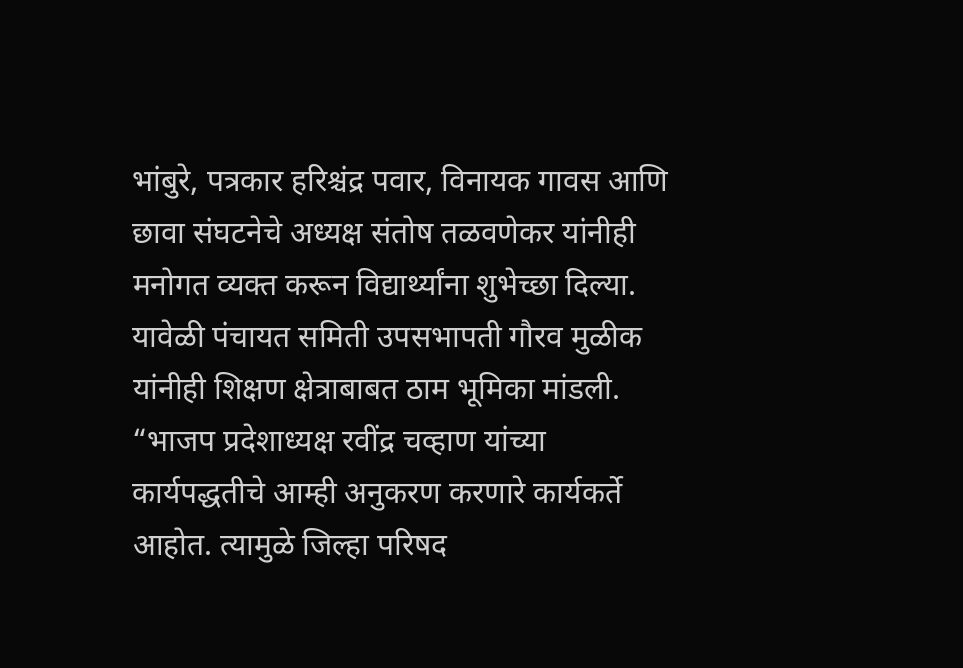भांबुरे, पत्रकार हरिश्चंद्र पवार, विनायक गावस आणि छावा संघटनेचे अध्यक्ष संतोष तळवणेकर यांनीही मनोगत व्यक्त करून विद्यार्थ्यांना शुभेच्छा दिल्या.
यावेळी पंचायत समिती उपसभापती गौरव मुळीक यांनीही शिक्षण क्षेत्राबाबत ठाम भूमिका मांडली. “भाजप प्रदेशाध्यक्ष रवींद्र चव्हाण यांच्या कार्यपद्धतीचे आम्ही अनुकरण करणारे कार्यकर्ते आहोत. त्यामुळे जिल्हा परिषद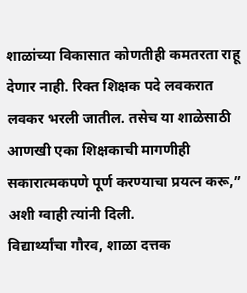शाळांच्या विकासात कोणतीही कमतरता राहू देणार नाही. रिक्त शिक्षक पदे लवकरात लवकर भरली जातील. तसेच या शाळेसाठी आणखी एका शिक्षकाची मागणीही सकारात्मकपणे पूर्ण करण्याचा प्रयत्न करू,” अशी ग्वाही त्यांनी दिली.
विद्यार्थ्यांचा गौरव, शाळा दत्तक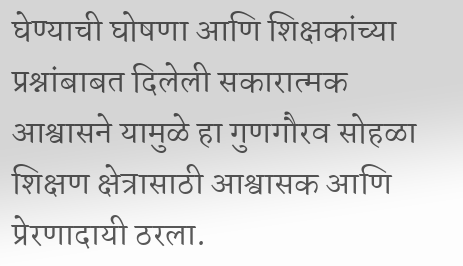घेण्याची घोषणा आणि शिक्षकांच्या प्रश्नांबाबत दिलेली सकारात्मक आश्वासने यामुळे हा गुणगौरव सोहळा शिक्षण क्षेत्रासाठी आश्वासक आणि प्रेरणादायी ठरला.